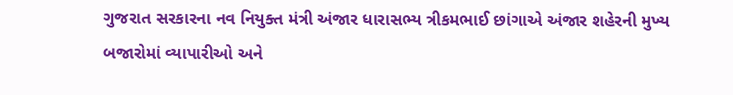ગુજરાત સરકારના નવ નિયુક્ત મંત્રી અંજાર ધારાસભ્ય ત્રીકમભાઈ છાંગાએ અંજાર શહેરની મુખ્ય બજારોમાં વ્યાપારીઓ અને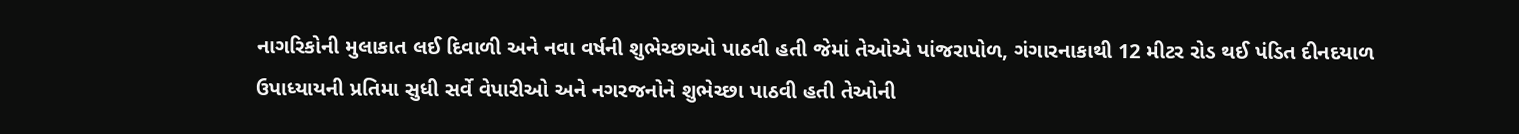નાગરિકોની મુલાકાત લઈ દિવાળી અને નવા વર્ષની શુભેચ્છાઓ પાઠવી હતી જેમાં તેઓએ પાંજરાપોળ, ગંગારનાકાથી 12 મીટર રોડ થઈ પંડિત દીનદયાળ ઉપાધ્યાયની પ્રતિમા સુધી સર્વે વેપારીઓ અને નગરજનોને શુભેચ્છા પાઠવી હતી તેઓની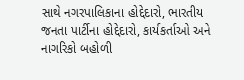સાથે નગરપાલિકાના હોદ્દેદારો, ભારતીય જનતા પાર્ટીના હોદ્દેદારો, કાર્યકર્તાઓ અને નાગરિકો બહોળી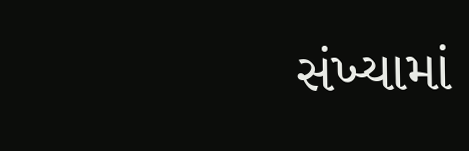સંખ્યામાં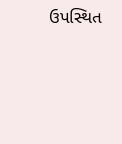ઉપસ્થિત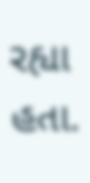રહ્યા હતા.